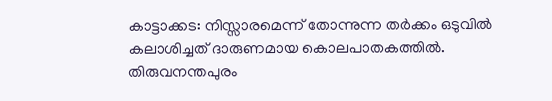കാട്ടാക്കട: നിസ്സാരമെന്ന് തോന്നുന്ന തർക്കം ഒടുവിൽ കലാശിച്ചത് ദാരുണമായ കൊലപാതകത്തിൽ. തിരുവനന്തപുരം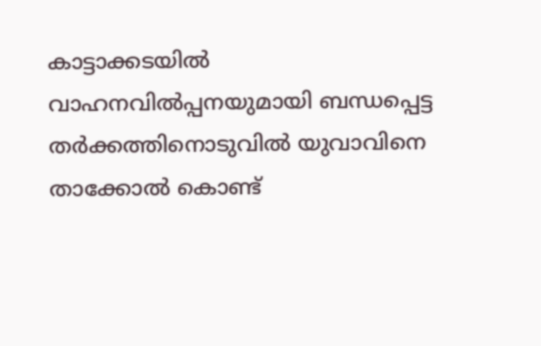കാട്ടാക്കടയിൽ വാഹനവിൽപ്പനയുമായി ബന്ധപ്പെട്ട തർക്കത്തിനൊടുവിൽ യുവാവിനെ താക്കോൽ കൊണ്ട്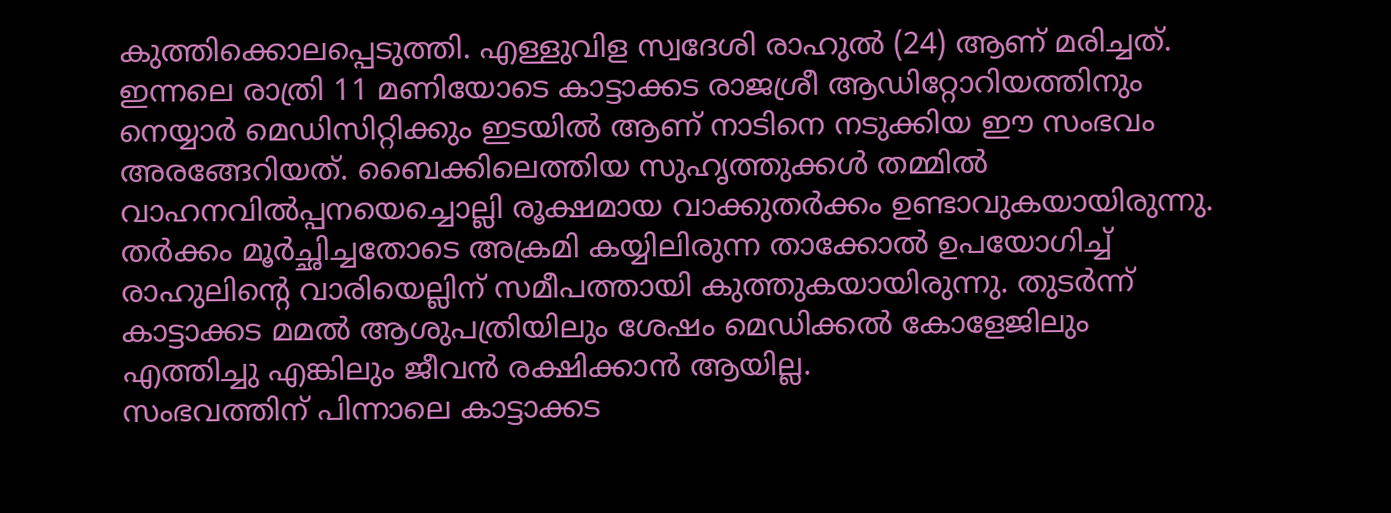കുത്തിക്കൊലപ്പെടുത്തി. എള്ളുവിള സ്വദേശി രാഹുൽ (24) ആണ് മരിച്ചത്.
ഇന്നലെ രാത്രി 11 മണിയോടെ കാട്ടാക്കട രാജശ്രീ ആഡിറ്റോറിയത്തിനും നെയ്യാർ മെഡിസിറ്റിക്കും ഇടയിൽ ആണ് നാടിനെ നടുക്കിയ ഈ സംഭവം അരങ്ങേറിയത്. ബൈക്കിലെത്തിയ സുഹൃത്തുക്കൾ തമ്മിൽ വാഹനവിൽപ്പനയെച്ചൊല്ലി രൂക്ഷമായ വാക്കുതർക്കം ഉണ്ടാവുകയായിരുന്നു. തർക്കം മൂർച്ഛിച്ചതോടെ അക്രമി കയ്യിലിരുന്ന താക്കോൽ ഉപയോഗിച്ച് രാഹുലിന്റെ വാരിയെല്ലിന് സമീപത്തായി കുത്തുകയായിരുന്നു. തുടർന്ന് കാട്ടാക്കട മമൽ ആശുപത്രിയിലും ശേഷം മെഡിക്കൽ കോളേജിലും എത്തിച്ചു എങ്കിലും ജീവൻ രക്ഷിക്കാൻ ആയില്ല.
സംഭവത്തിന് പിന്നാലെ കാട്ടാക്കട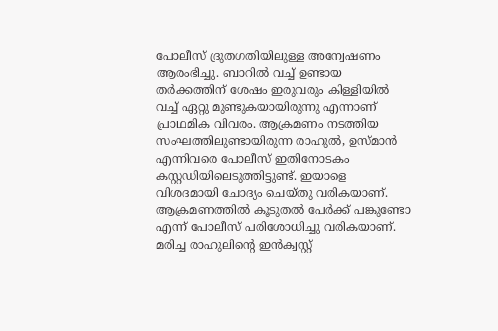പോലീസ് ദ്രുതഗതിയിലുള്ള അന്വേഷണം ആരംഭിച്ചു. ബാറിൽ വച്ച് ഉണ്ടായ തർക്കത്തിന് ശേഷം ഇരുവരും കിള്ളിയിൽ വച്ച് ഏറ്റു മുണ്ടുകയായിരുന്നു എന്നാണ് പ്രാഥമിക വിവരം. ആക്രമണം നടത്തിയ സംഘത്തിലുണ്ടായിരുന്ന രാഹുൽ, ഉസ്മാൻ എന്നിവരെ പോലീസ് ഇതിനോടകം കസ്റ്റഡിയിലെടുത്തിട്ടുണ്ട്. ഇയാളെ വിശദമായി ചോദ്യം ചെയ്തു വരികയാണ്. ആക്രമണത്തിൽ കൂടുതൽ പേർക്ക് പങ്കുണ്ടോ എന്ന് പോലീസ് പരിശോധിച്ചു വരികയാണ്. മരിച്ച രാഹുലിന്റെ ഇൻക്വസ്റ്റ്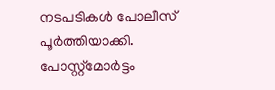നടപടികൾ പോലീസ് പൂർത്തിയാക്കി. പോസ്റ്റ്മോർട്ടം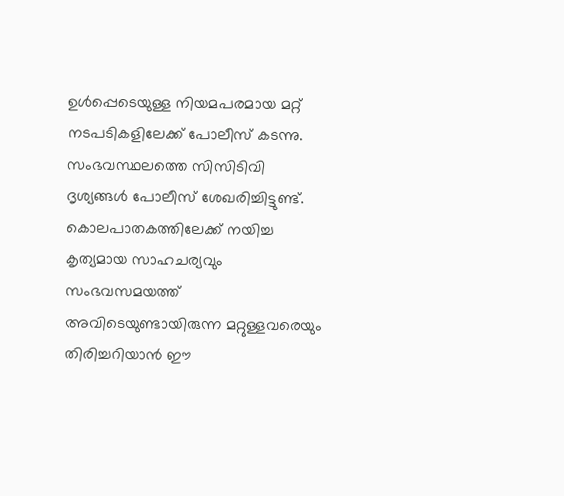ഉൾപ്പെടെയുള്ള നിയമപരമായ മറ്റ് നടപടികളിലേക്ക് പോലീസ് കടന്നു.
സംഭവസ്ഥലത്തെ സിസിടിവി ദൃശ്യങ്ങൾ പോലീസ് ശേഖരിച്ചിട്ടുണ്ട്. കൊലപാതകത്തിലേക്ക് നയിച്ച കൃത്യമായ സാഹചര്യവും സംഭവസമയത്ത് അവിടെയുണ്ടായിരുന്ന മറ്റുള്ളവരെയും തിരിച്ചറിയാൻ ഈ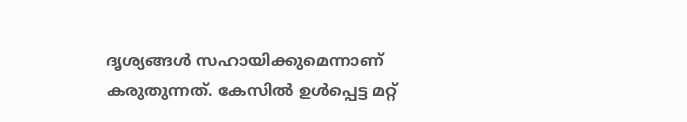ദൃശ്യങ്ങൾ സഹായിക്കുമെന്നാണ് കരുതുന്നത്. കേസിൽ ഉൾപ്പെട്ട മറ്റ്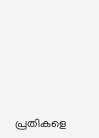പ്രതികളെ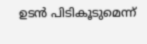ഉടൻ പിടികൂടുമെന്ന്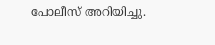പോലീസ് അറിയിച്ചു.